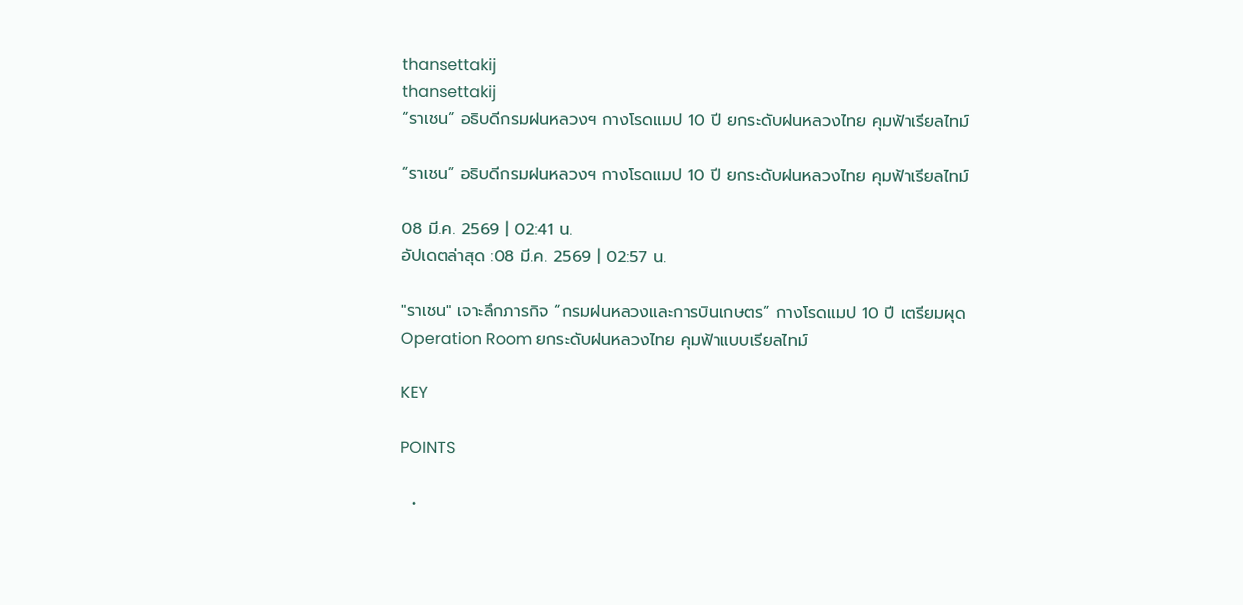thansettakij
thansettakij
“ราเชน” อธิบดีกรมฝนหลวงฯ กางโรดแมป 10 ปี ยกระดับฝนหลวงไทย คุมฟ้าเรียลไทม์

“ราเชน” อธิบดีกรมฝนหลวงฯ กางโรดแมป 10 ปี ยกระดับฝนหลวงไทย คุมฟ้าเรียลไทม์

08 มี.ค. 2569 | 02:41 น.
อัปเดตล่าสุด :08 มี.ค. 2569 | 02:57 น.

"ราเชน" เจาะลึกภารกิจ “กรมฝนหลวงและการบินเกษตร” กางโรดแมป 10 ปี เตรียมผุด Operation Room ยกระดับฝนหลวงไทย คุมฟ้าแบบเรียลไทม์

KEY

POINTS

  •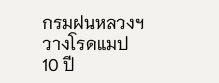กรมฝนหลวงฯ วางโรดแมป 10 ปี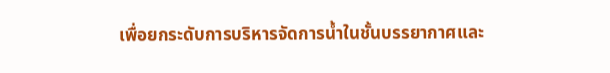เพื่อยกระดับการบริหารจัดการน้ำในชั้นบรรยากาศและ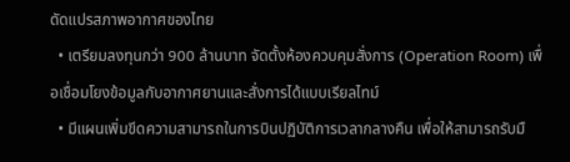ดัดแปรสภาพอากาศของไทย
  • เตรียมลงทุนกว่า 900 ล้านบาท จัดตั้งห้องควบคุมสั่งการ (Operation Room) เพื่อเชื่อมโยงข้อมูลกับอากาศยานและสั่งการได้แบบเรียลไทม์
  • มีแผนเพิ่มขีดความสามารถในการบินปฏิบัติการเวลากลางคืน เพื่อให้สามารถรับมื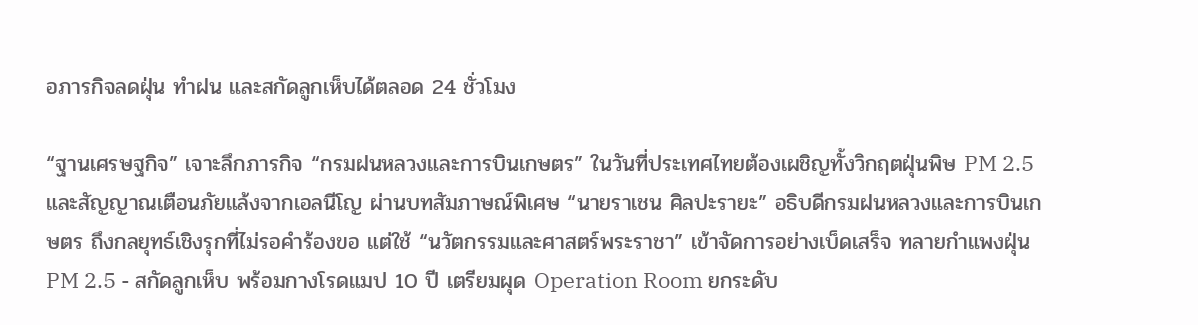อภารกิจลดฝุ่น ทำฝน และสกัดลูกเห็บได้ตลอด 24 ชั่วโมง

“ฐานเศรษฐกิจ” เจาะลึกภารกิจ “กรมฝนหลวงและการบินเกษตร” ในวันที่ประเทศไทยต้องเผชิญทั้งวิกฤตฝุ่นพิษ PM 2.5 และสัญญาณเตือนภัยแล้งจากเอลนีโญ ผ่านบทสัมภาษณ์พิเศษ “นายราเชน ศิลปะรายะ” อธิบดีกรมฝนหลวงและการบินเกษตร ถึงกลยุทธ์เชิงรุกที่ไม่รอคำร้องขอ แต่ใช้ “นวัตกรรมและศาสตร์พระราชา” เข้าจัดการอย่างเบ็ดเสร็จ ทลายกำแพงฝุ่น PM 2.5 - สกัดลูกเห็บ พร้อมกางโรดแมป 10 ปี เตรียมผุด Operation Room ยกระดับ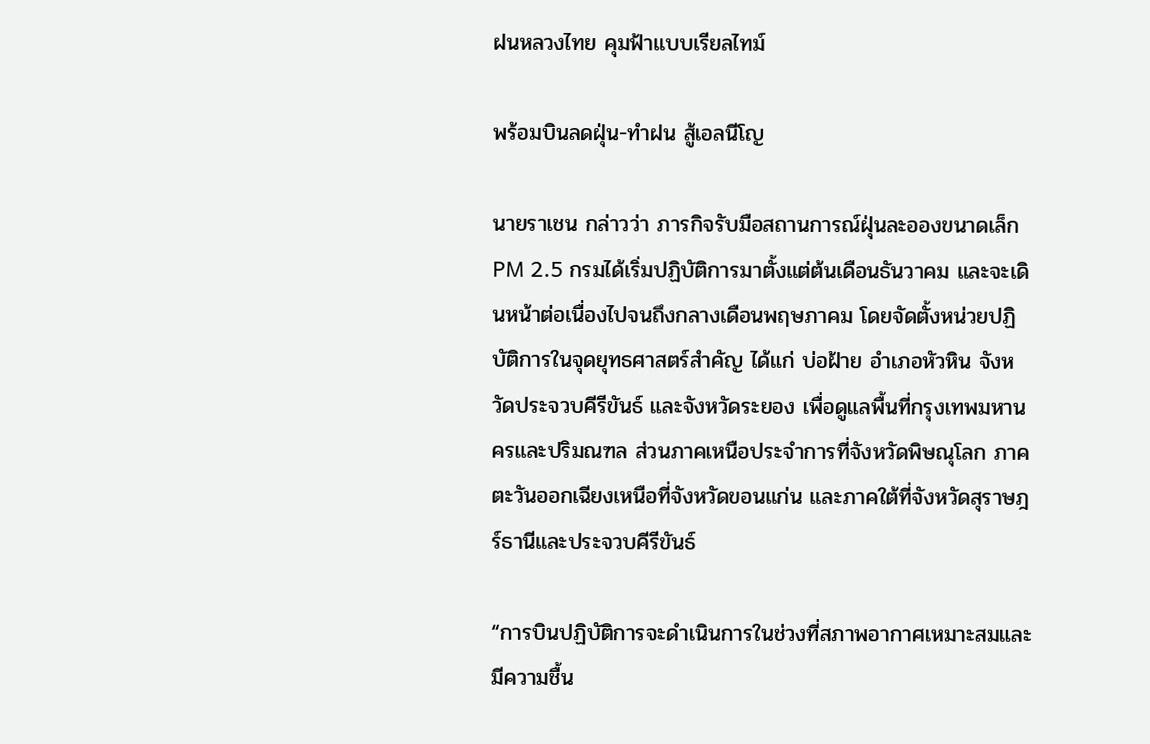ฝนหลวงไทย คุมฟ้าแบบเรียลไทม์

พร้อมบินลดฝุ่น-ทำฝน สู้เอลนีโญ

นายราเชน กล่าวว่า ภารกิจรับมือสถานการณ์ฝุ่นละอองขนาดเล็ก PM 2.5 กรมได้เริ่มปฏิบัติการมาตั้งแต่ต้นเดือนธันวาคม และจะเดินหน้าต่อเนื่องไปจนถึงกลางเดือนพฤษภาคม โดยจัดตั้งหน่วยปฏิบัติการในจุดยุทธศาสตร์สำคัญ ได้แก่ บ่อฝ้าย อำเภอหัวหิน จังหวัดประจวบคีรีขันธ์ และจังหวัดระยอง เพื่อดูแลพื้นที่กรุงเทพมหานครและปริมณฑล ส่วนภาคเหนือประจำการที่จังหวัดพิษณุโลก ภาคตะวันออกเฉียงเหนือที่จังหวัดขอนแก่น และภาคใต้ที่จังหวัดสุราษฎร์ธานีและประจวบคีรีขันธ์

“การบินปฏิบัติการจะดำเนินการในช่วงที่สภาพอากาศเหมาะสมและมีความชื้น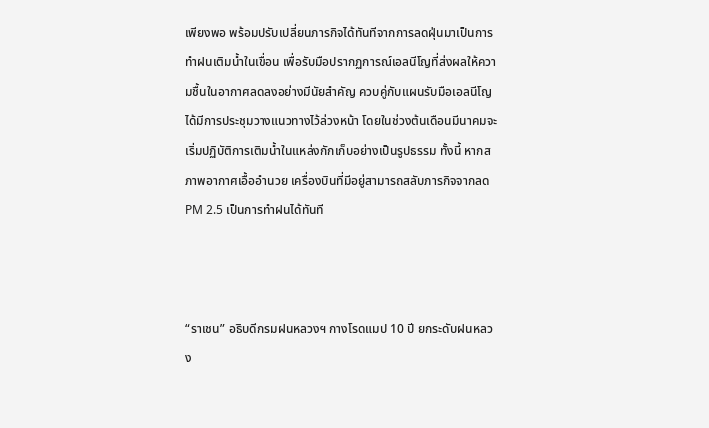เพียงพอ พร้อมปรับเปลี่ยนภารกิจได้ทันทีจากการลดฝุ่นมาเป็นการทำฝนเติมน้ำในเขื่อน เพื่อรับมือปรากฏการณ์เอลนีโญที่ส่งผลให้ความชื้นในอากาศลดลงอย่างมีนัยสำคัญ ควบคู่กับแผนรับมือเอลนีโญ ได้มีการประชุมวางแนวทางไว้ล่วงหน้า โดยในช่วงต้นเดือนมีนาคมจะเริ่มปฏิบัติการเติมน้ำในแหล่งกักเก็บอย่างเป็นรูปธรรม ทั้งนี้ หากสภาพอากาศเอื้ออำนวย เครื่องบินที่มีอยู่สามารถสลับภารกิจจากลด PM 2.5 เป็นการทำฝนได้ทันที



“ราเชน” อธิบดีกรมฝนหลวงฯ กางโรดแมป 10 ปี ยกระดับฝนหลวง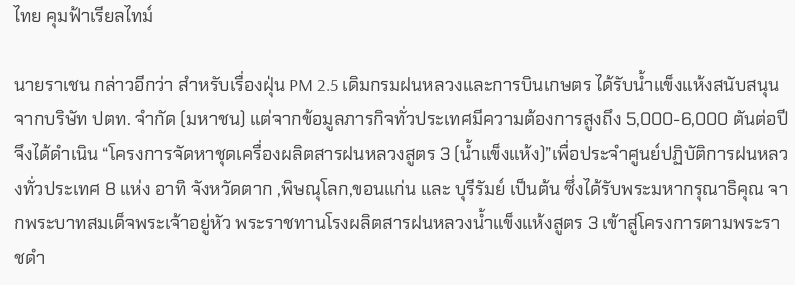ไทย คุมฟ้าเรียลไทม์

นายราเชน กล่าวอีกว่า สำหรับเรื่องฝุ่น PM 2.5 เดิมกรมฝนหลวงและการบินเกษตร ได้รับน้ำแข็งแห้งสนับสนุนจากบริษัท ปตท. จำกัด (มหาชน) แต่จากข้อมูลภารกิจทั่วประเทศมีความต้องการสูงถึง 5,000-6,000 ตันต่อปี จึงได้ดำเนิน “โครงการจัดหาชุดเครื่องผลิตสารฝนหลวงสูตร 3 (น้ำแข็งแห้ง)”เพื่อประจำศูนย์ปฏิบัติการฝนหลวงทั่วประเทศ 8 แห่ง อาทิ จังหวัดตาก ,พิษณุโลก,ขอนแก่น และ บุรีรัมย์ เป็นต้น ซึ่งได้รับพระมหากรุณาธิคุณ จากพระบาทสมเด็จพระเจ้าอยู่หัว พระราชทานโรงผลิตสารฝนหลวงน้ำแข็งแห้งสูตร 3 เข้าสู่โครงการตามพระราชดำ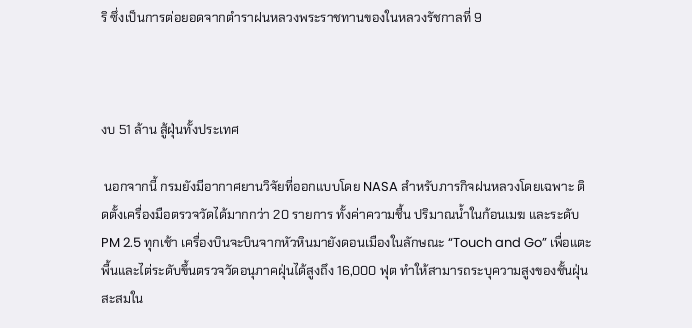ริ ซึ่งเป็นการต่อยอดจากตำราฝนหลวงพระราชทานของในหลวงรัชกาลที่ 9



งบ 51 ล้าน สู้ฝุ่นทั้งประเทศ

 นอกจากนี้ กรมยังมีอากาศยานวิจัยที่ออกแบบโดย NASA สำหรับภารกิจฝนหลวงโดยเฉพาะ ติดตั้งเครื่องมือตรวจวัดได้มากกว่า 20 รายการ ทั้งค่าความชื้น ปริมาณน้ำในก้อนเมฆ และระดับ PM 2.5 ทุกเช้า เครื่องบินจะบินจากหัวหินมายังดอนเมืองในลักษณะ “Touch and Go” เพื่อแตะพื้นและไต่ระดับขึ้นตรวจวัดอนุภาคฝุ่นได้สูงถึง 16,000 ฟุต ทำให้สามารถระบุความสูงของชั้นฝุ่นสะสมใน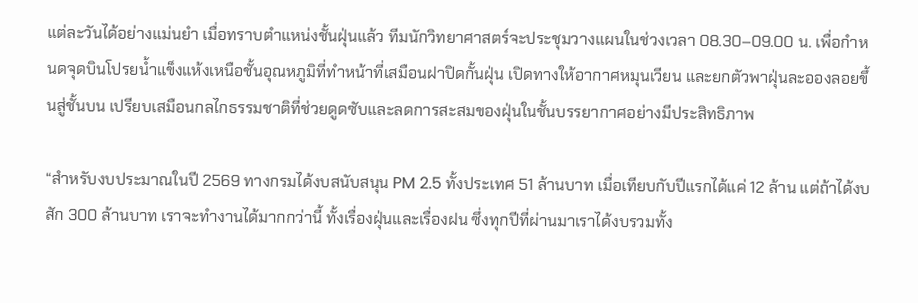แต่ละวันได้อย่างแม่นยำ เมื่อทราบตำแหน่งชั้นฝุ่นแล้ว ทีมนักวิทยาศาสตร์จะประชุมวางแผนในช่วงเวลา 08.30–09.00 น. เพื่อกำหนดจุดบินโปรยน้ำแข็งแห้งเหนือชั้นอุณหภูมิที่ทำหน้าที่เสมือนฝาปิดกั้นฝุ่น เปิดทางให้อากาศหมุนเวียน และยกตัวพาฝุ่นละอองลอยขึ้นสู่ชั้นบน เปรียบเสมือนกลไกธรรมชาติที่ช่วยดูดซับและลดการสะสมของฝุ่นในชั้นบรรยากาศอย่างมีประสิทธิภาพ

“สำหรับงบประมาณในปี 2569 ทางกรมได้งบสนับสนุน PM 2.5 ทั้งประเทศ 51 ล้านบาท เมื่อเทียบกับปีแรกได้แค่ 12 ล้าน แต่ถ้าได้งบสัก 300 ล้านบาท เราจะทำงานได้มากกว่านี้ ทั้งเรื่องฝุ่นและเรื่องฝน ซึ่งทุกปีที่ผ่านมาเราได้งบรวมทั้ง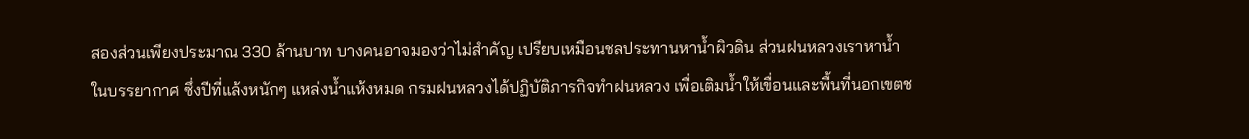สองส่วนเพียงประมาณ 330 ล้านบาท บางคนอาจมองว่าไม่สำคัญ เปรียบเหมือนชลประทานหาน้ำผิวดิน ส่วนฝนหลวงเราหาน้ำในบรรยากาศ ซึ่งปีที่แล้งหนักๆ แหล่งน้ำแห้งหมด กรมฝนหลวงได้ปฏิบัติภารกิจทำฝนหลวง เพื่อเติมน้ำให้เขื่อนและพื้นที่นอกเขตช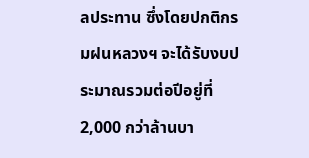ลประทาน ซึ่งโดยปกติกรมฝนหลวงฯ จะได้รับงบประมาณรวมต่อปีอยู่ที่ 2,000 กว่าล้านบา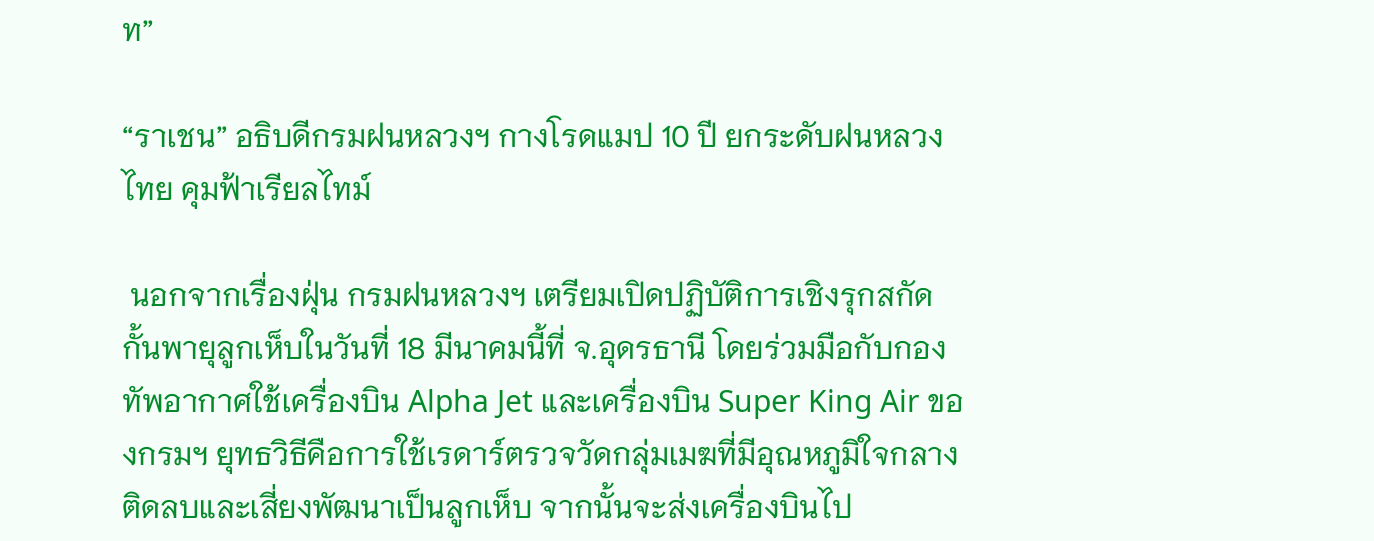ท”

“ราเชน” อธิบดีกรมฝนหลวงฯ กางโรดแมป 10 ปี ยกระดับฝนหลวงไทย คุมฟ้าเรียลไทม์

 นอกจากเรื่องฝุ่น กรมฝนหลวงฯ เตรียมเปิดปฏิบัติการเชิงรุกสกัดกั้นพายุลูกเห็บในวันที่ 18 มีนาคมนี้ที่ จ.อุดรธานี โดยร่วมมือกับกองทัพอากาศใช้เครื่องบิน Alpha Jet และเครื่องบิน Super King Air ของกรมฯ ยุทธวิธีคือการใช้เรดาร์ตรวจวัดกลุ่มเมฆที่มีอุณหภูมิใจกลางติดลบและเสี่ยงพัฒนาเป็นลูกเห็บ จากนั้นจะส่งเครื่องบินไป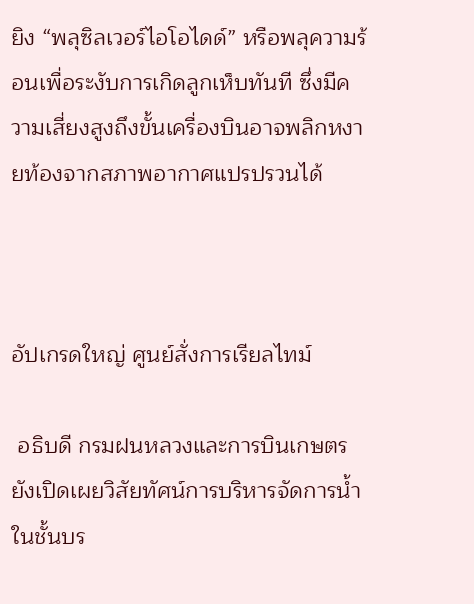ยิง “พลุซิลเวอร์ไอโอไดด์” หรือพลุความร้อนเพื่อระงับการเกิดลูกเห็บทันที ซึ่งมีความเสี่ยงสูงถึงขั้นเครื่องบินอาจพลิกหงายท้องจากสภาพอากาศแปรปรวนได้



อัปเกรดใหญ่ ศูนย์สั่งการเรียลไทม์

 อธิบดี กรมฝนหลวงและการบินเกษตร ยังเปิดเผยวิสัยทัศน์การบริหารจัดการน้ำในชั้นบร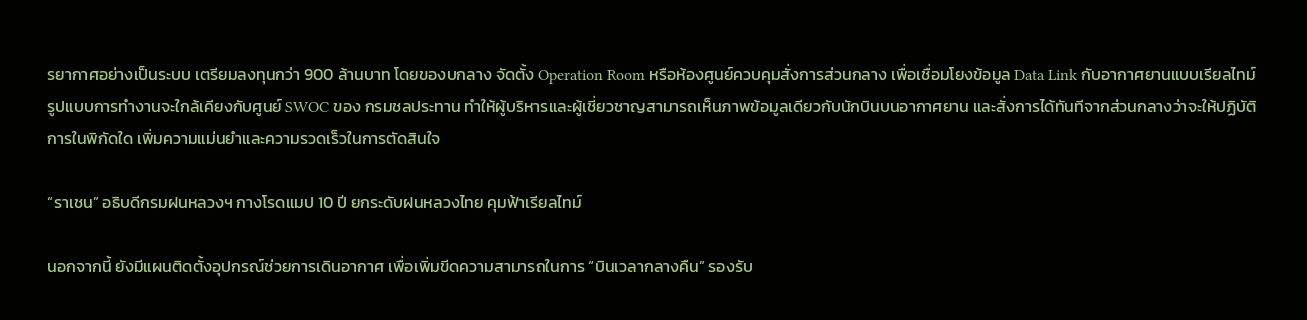รยากาศอย่างเป็นระบบ เตรียมลงทุนกว่า 900 ล้านบาท โดยของบกลาง จัดตั้ง Operation Room หรือห้องศูนย์ควบคุมสั่งการส่วนกลาง เพื่อเชื่อมโยงข้อมูล Data Link กับอากาศยานแบบเรียลไทม์ รูปแบบการทำงานจะใกล้เคียงกับศูนย์ SWOC ของ กรมชลประทาน ทำให้ผู้บริหารและผู้เชี่ยวชาญสามารถเห็นภาพข้อมูลเดียวกับนักบินบนอากาศยาน และสั่งการได้ทันทีจากส่วนกลางว่าจะให้ปฏิบัติการในพิกัดใด เพิ่มความแม่นยำและความรวดเร็วในการตัดสินใจ

“ราเชน” อธิบดีกรมฝนหลวงฯ กางโรดแมป 10 ปี ยกระดับฝนหลวงไทย คุมฟ้าเรียลไทม์

นอกจากนี้ ยังมีแผนติดตั้งอุปกรณ์ช่วยการเดินอากาศ เพื่อเพิ่มขีดความสามารถในการ “บินเวลากลางคืน” รองรับ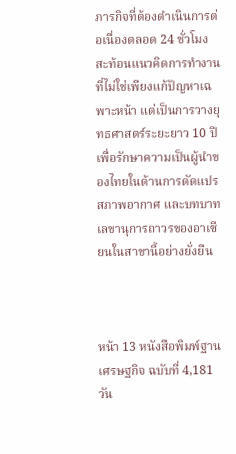ภารกิจที่ต้องดำเนินการต่อเนื่องตลอด 24 ชั่วโมง สะท้อนแนวคิดการทำงานที่ไม่ใช่เพียงแก้ปัญหาเฉพาะหน้า แต่เป็นการวางยุทธศาสตร์ระยะยาว 10 ปี เพื่อรักษาความเป็นผู้นำของไทยในด้านการดัดแปรสภาพอากาศ และบทบาทเลขานุการถาวรของอาเซียนในสาขานี้อย่างยั่งยืน



หน้า 13 หนังสือพิมพ์ฐานเศรษฐกิจ ฉบับที่ 4,181 วัน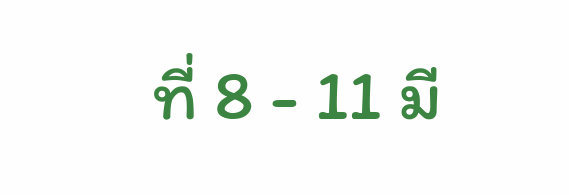ที่ 8 - 11 มี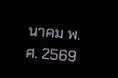นาคม พ.ศ. 2569